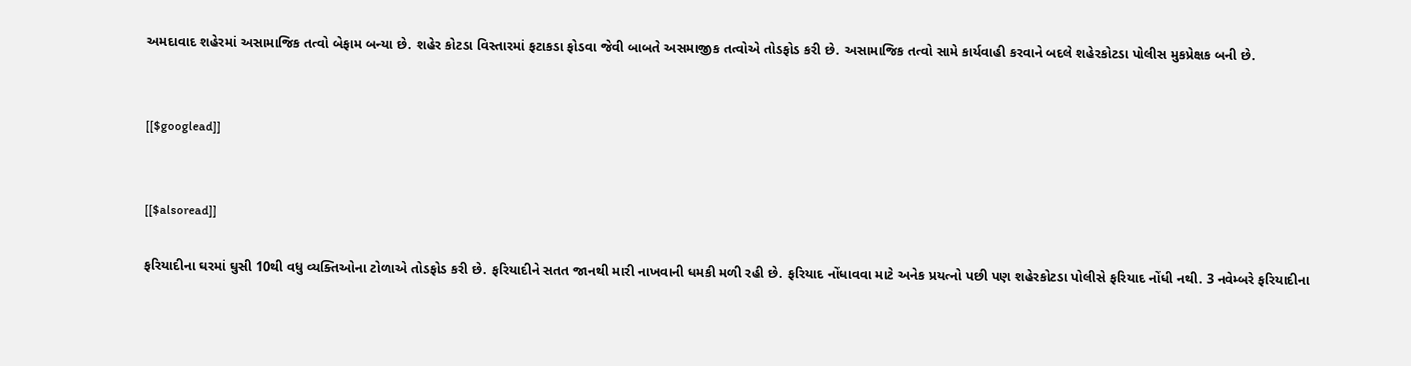અમદાવાદ શહેરમાં અસામાજિક તત્વો બેફામ બન્યા છે. શહેર કોટડા વિસ્તારમાં ફટાકડા ફોડવા જેવી બાબતે અસમાજીક તત્વોએ તોડફોડ કરી છે. અસામાજિક તત્વો સામે કાર્યવાહી કરવાને બદલે શહેરકોટડા પોલીસ મુકપ્રેક્ષક બની છે.


[[$googlead]]


[[$alsoread]]

ફરિયાદીના ઘરમાં ઘુસી 10થી વધુ વ્યક્તિઓના ટોળાએ તોડફોડ કરી છે. ફરિયાદીને સતત જાનથી મારી નાખવાની ધમકી મળી રહી છે. ફરિયાદ નોંધાવવા માટે અનેક પ્રયત્નો પછી પણ શહેરકોટડા પોલીસે ફરિયાદ નોંધી નથી. 3 નવેમ્બરે ફરિયાદીના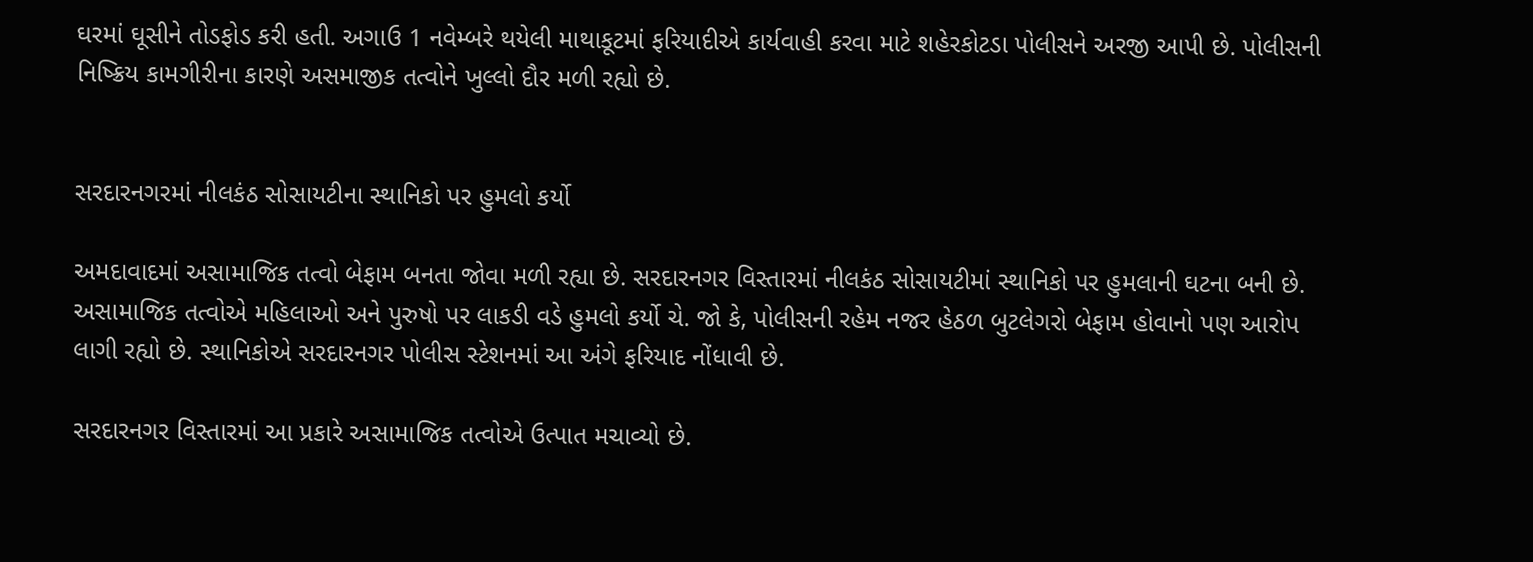ઘરમાં ઘૂસીને તોડફોડ કરી હતી. અગાઉ 1 નવેમ્બરે થયેલી માથાકૂટમાં ફરિયાદીએ કાર્યવાહી કરવા માટે શહેરકોટડા પોલીસને અરજી આપી છે. પોલીસની નિષ્ક્રિય કામગીરીના કારણે અસમાજીક તત્વોને ખુલ્લો દૌર મળી રહ્યો છે.


સરદારનગરમાં નીલકંઠ સોસાયટીના સ્થાનિકો પર હુમલો કર્યો

અમદાવાદમાં અસામાજિક તત્વો બેફામ બનતા જોવા મળી રહ્યા છે. સરદારનગર વિસ્તારમાં નીલકંઠ સોસાયટીમાં સ્થાનિકો પર હુમલાની ઘટના બની છે. અસામાજિક તત્વોએ મહિલાઓ અને પુરુષો પર લાકડી વડે હુમલો કર્યો ચે. જો કે, પોલીસની રહેમ નજર હેઠળ બુટલેગરો બેફામ હોવાનો પણ આરોપ લાગી રહ્યો છે. સ્થાનિકોએ સરદારનગર પોલીસ સ્ટેશનમાં આ અંગે ફરિયાદ નોંધાવી છે.

સરદારનગર વિસ્તારમાં આ પ્રકારે અસામાજિક તત્વોએ ઉત્પાત મચાવ્યો છે.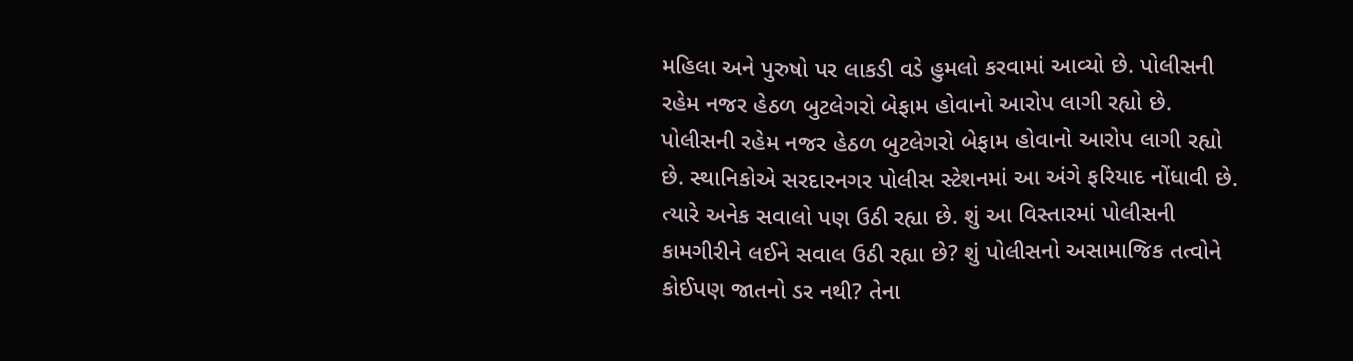મહિલા અને પુરુષો પર લાકડી વડે હુમલો કરવામાં આવ્યો છે. પોલીસની રહેમ નજર હેઠળ બુટલેગરો બેફામ હોવાનો આરોપ લાગી રહ્યો છે. પોલીસની રહેમ નજર હેઠળ બુટલેગરો બેફામ હોવાનો આરોપ લાગી રહ્યો છે. સ્થાનિકોએ સરદારનગર પોલીસ સ્ટેશનમાં આ અંગે ફરિયાદ નોંધાવી છે. ત્યારે અનેક સવાલો પણ ઉઠી રહ્યા છે. શું આ વિસ્તારમાં પોલીસની કામગીરીને લઈને સવાલ ઉઠી રહ્યા છે? શું પોલીસનો અસામાજિક તત્વોને કોઈપણ જાતનો ડર નથી? તેના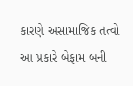કારણે અસામાજિક તત્વો આ પ્રકારે બેફામ બની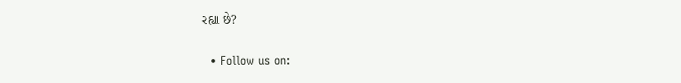રહ્યા છે?

  • Follow us on: